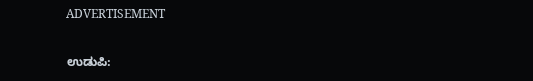ADVERTISEMENT

ಉಡುಪಿ: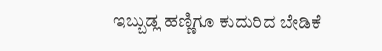ಇಬ್ಬುಡ್ಲ ಹಣ್ಣಿಗೂ ಕುದುರಿದ ಬೇಡಿಕೆ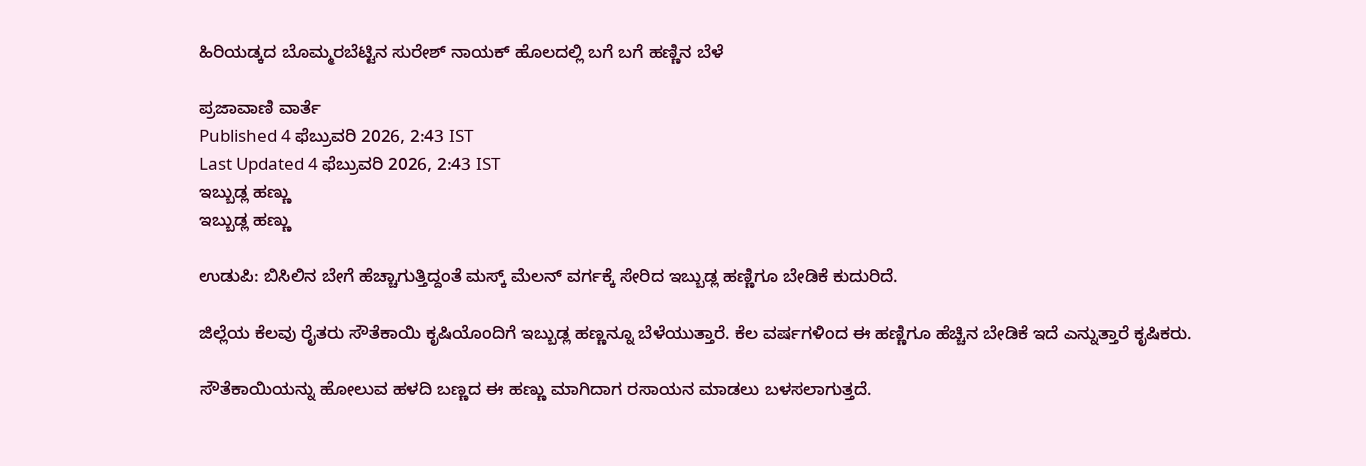ಹಿರಿಯಡ್ಕದ ಬೊಮ್ಮರಬೆಟ್ಟಿನ ಸುರೇಶ್ ನಾಯಕ್‌ ಹೊಲದಲ್ಲಿ ಬಗೆ ಬಗೆ ಹಣ್ಣಿನ ಬೆಳೆ

ಪ್ರಜಾವಾಣಿ ವಾರ್ತೆ
Published 4 ಫೆಬ್ರುವರಿ 2026, 2:43 IST
Last Updated 4 ಫೆಬ್ರುವರಿ 2026, 2:43 IST
ಇಬ್ಬುಡ್ಲ ಹಣ್ಣು
ಇಬ್ಬುಡ್ಲ ಹಣ್ಣು

ಉಡುಪಿ: ಬಿಸಿಲಿನ ಬೇಗೆ ಹೆಚ್ಚಾಗುತ್ತಿದ್ದಂತೆ ಮಸ್ಕ್‌ ಮೆಲನ್‌ ವರ್ಗಕ್ಕೆ ಸೇರಿದ ಇಬ್ಬುಡ್ಲ ಹಣ್ಣಿಗೂ ಬೇಡಿಕೆ ಕುದುರಿದೆ.

ಜಿಲ್ಲೆಯ ಕೆಲವು ರೈತರು ಸೌತೆಕಾಯಿ ಕೃಷಿಯೊಂದಿಗೆ ಇಬ್ಬುಡ್ಲ ಹಣ್ಣನ್ನೂ ಬೆಳೆಯುತ್ತಾರೆ. ಕೆಲ ವರ್ಷಗಳಿಂದ ಈ ಹಣ್ಣಿಗೂ ಹೆಚ್ಚಿನ ಬೇಡಿಕೆ ಇದೆ ಎನ್ನುತ್ತಾರೆ ಕೃಷಿಕರು.

ಸೌತೆಕಾಯಿಯನ್ನು ಹೋಲುವ ಹಳದಿ ಬಣ್ಣದ ಈ ಹಣ್ಣು ಮಾಗಿದಾಗ ರಸಾಯನ ಮಾಡಲು ಬಳಸಲಾಗುತ್ತದೆ.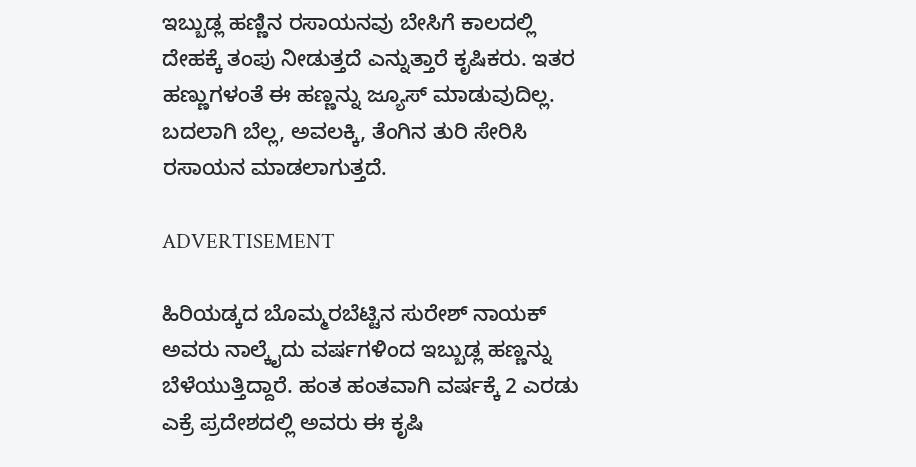ಇಬ್ಬುಡ್ಲ ಹಣ್ಣಿನ ರಸಾಯನವು ಬೇಸಿಗೆ ಕಾಲದಲ್ಲಿ ದೇಹಕ್ಕೆ ತಂಪು ನೀಡುತ್ತದೆ ಎನ್ನುತ್ತಾರೆ ಕೃಷಿಕರು. ಇತರ ಹಣ್ಣುಗಳಂತೆ ಈ ಹಣ್ಣನ್ನು ಜ್ಯೂಸ್‌ ಮಾಡುವುದಿಲ್ಲ. ಬದಲಾಗಿ ಬೆಲ್ಲ, ಅವಲಕ್ಕಿ, ತೆಂಗಿನ ತುರಿ ಸೇರಿಸಿ ರಸಾಯನ ಮಾಡಲಾಗುತ್ತದೆ.

ADVERTISEMENT

ಹಿರಿಯಡ್ಕದ ಬೊಮ್ಮರಬೆಟ್ಟಿನ ಸುರೇಶ್ ನಾಯಕ್‌ ಅವರು ನಾಲ್ಕೈದು ವರ್ಷಗಳಿಂದ ಇಬ್ಬುಡ್ಲ ಹಣ್ಣನ್ನು ಬೆಳೆಯುತ್ತಿದ್ದಾರೆ. ಹಂತ ಹಂತವಾಗಿ ವರ್ಷಕ್ಕೆ 2 ಎರಡು ಎಕ್ರೆ ಪ್ರದೇಶದಲ್ಲಿ ಅವರು ಈ ಕೃಷಿ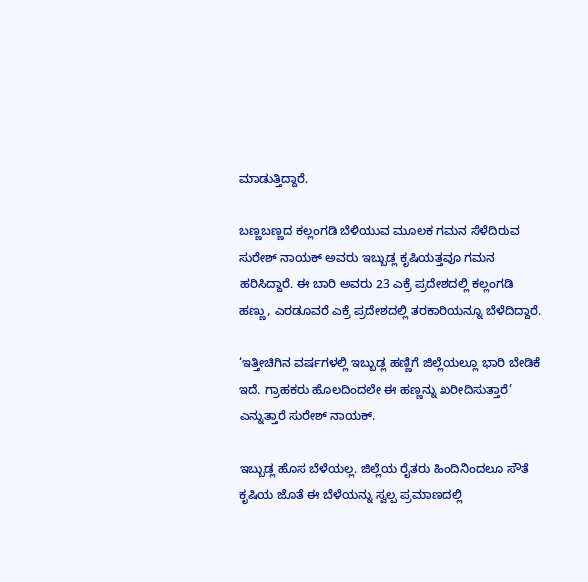ಮಾಡುತ್ತಿದ್ದಾರೆ.

ಬಣ್ಣಬಣ್ಣದ ಕಲ್ಲಂಗಡಿ ಬೆಳಿಯುವ ಮೂಲಕ ಗಮನ ಸೆಳೆದಿರುವ ಸುರೇಶ್ ನಾಯಕ್‌ ಅವರು ಇಬ್ಬುಡ್ಲ ಕೃಷಿಯತ್ತವೂ ಗಮನ ಹರಿಸಿದ್ದಾರೆ. ಈ ಬಾರಿ ಅವರು 23 ಎಕ್ರೆ ಪ್ರದೇಶದಲ್ಲಿ ಕಲ್ಲಂಗಡಿ ಹಣ್ಣು, ಎರಡೂವರೆ ಎಕ್ರೆ ಪ್ರದೇಶದಲ್ಲಿ ತರಕಾರಿಯನ್ನೂ ಬೆಳೆದಿದ್ದಾರೆ.

‘ಇತ್ತೀಚಿಗಿನ ವರ್ಷಗಳಲ್ಲಿ ಇಬ್ಬುಡ್ಲ ಹಣ್ಣಿಗೆ ಜಿಲ್ಲೆಯಲ್ಲೂ ಭಾರಿ ಬೇಡಿಕೆ ಇದೆ. ಗ್ರಾಹಕರು ಹೊಲದಿಂದಲೇ ಈ ಹಣ್ಣನ್ನು ಖರೀದಿಸುತ್ತಾರೆ’ ಎನ್ನುತ್ತಾರೆ ಸುರೇಶ್‌ ನಾಯಕ್‌.

ಇಬ್ಬುಡ್ಲ ಹೊಸ ಬೆಳೆಯಲ್ಲ. ಜಿಲ್ಲೆಯ ರೈತರು ಹಿಂದಿನಿಂದಲೂ ಸೌತೆ ಕೃಷಿಯ ಜೊತೆ ಈ ಬೆಳೆಯನ್ನು ಸ್ವಲ್ಪ ಪ್ರಮಾಣದಲ್ಲಿ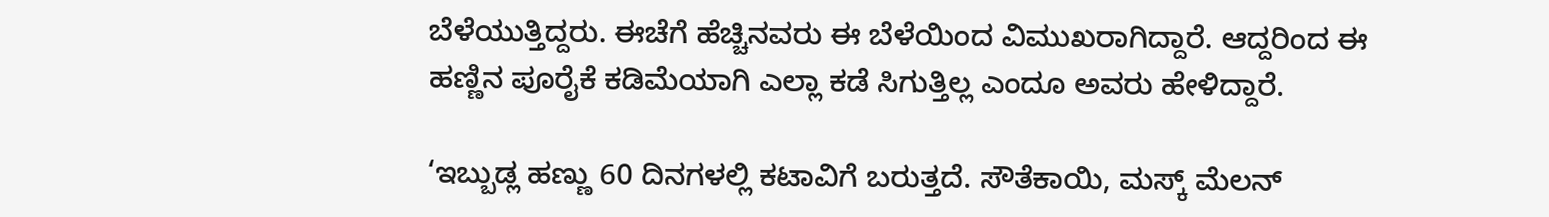ಬೆಳೆಯುತ್ತಿದ್ದರು. ಈಚೆಗೆ ಹೆಚ್ಚಿನವರು ಈ ಬೆಳೆಯಿಂದ ವಿಮುಖರಾಗಿದ್ದಾರೆ. ಆದ್ದರಿಂದ ಈ ಹಣ್ಣಿನ ಪೂರೈಕೆ ಕಡಿಮೆಯಾಗಿ ಎಲ್ಲಾ ಕಡೆ ಸಿಗುತ್ತಿಲ್ಲ ಎಂದೂ ಅವರು ಹೇಳಿದ್ದಾರೆ.

‘ಇಬ್ಬುಡ್ಲ ಹಣ್ಣು 60 ದಿನಗಳಲ್ಲಿ ಕಟಾವಿಗೆ ಬರುತ್ತದೆ. ಸೌತೆಕಾಯಿ, ಮಸ್ಕ್‌ ಮೆಲನ್‌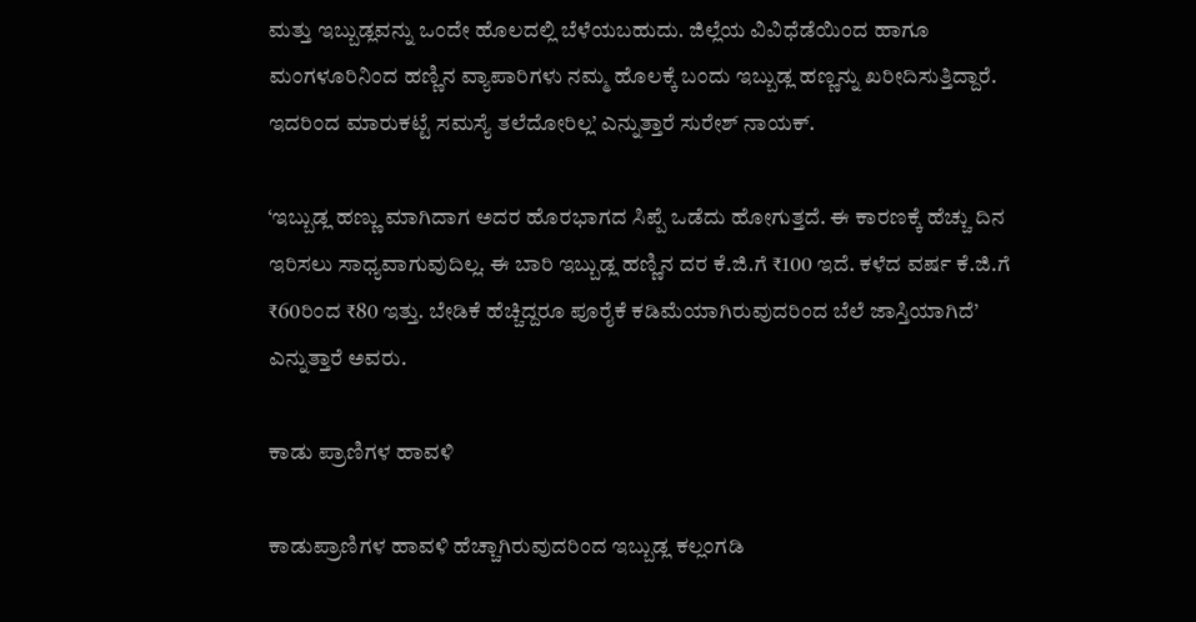ಮತ್ತು ಇಬ್ಬುಡ್ಲವನ್ನು ಒಂದೇ ಹೊಲದಲ್ಲಿ ಬೆಳೆಯಬಹುದು. ಜಿಲ್ಲೆಯ ವಿವಿಧೆಡೆಯಿಂದ ಹಾಗೂ ಮಂಗಳೂರಿನಿಂದ ಹಣ್ಣಿನ ವ್ಯಾಪಾರಿಗಳು ನಮ್ಮ ಹೊಲಕ್ಕೆ ಬಂದು ಇಬ್ಬುಡ್ಲ ಹಣ್ಣನ್ನು ಖರೀದಿಸುತ್ತಿದ್ದಾರೆ. ಇದರಿಂದ ಮಾರುಕಟ್ಟೆ ಸಮಸ್ಯೆ ತಲೆದೋರಿಲ್ಲ’ ಎನ್ನುತ್ತಾರೆ ಸುರೇಶ್‌ ನಾಯಕ್‌.

‘ಇಬ್ಬುಡ್ಲ ಹಣ್ಣು ಮಾಗಿದಾಗ ಅದರ ಹೊರಭಾಗದ ಸಿಪ್ಪೆ ಒಡೆದು ಹೋಗುತ್ತದೆ. ಈ ಕಾರಣಕ್ಕೆ ಹೆಚ್ಚು ದಿನ ಇರಿಸಲು ಸಾಧ್ಯವಾಗುವುದಿಲ್ಲ. ಈ ಬಾರಿ ಇಬ್ಬುಡ್ಲ ಹಣ್ಣಿನ ದರ ಕೆ.ಜಿ.ಗೆ ₹100 ಇದೆ. ಕಳೆದ ವರ್ಷ ಕೆ.ಜಿ.ಗೆ ₹60ರಿಂದ ₹80 ಇತ್ತು. ಬೇಡಿಕೆ ಹೆಚ್ಚಿದ್ದರೂ ಪೂರೈಕೆ ಕಡಿಮೆಯಾಗಿರುವುದರಿಂದ ಬೆಲೆ ಜಾಸ್ತಿಯಾಗಿದೆ’ ಎನ್ನುತ್ತಾರೆ ಅವರು.

ಕಾಡು ಪ್ರಾಣಿಗಳ ಹಾವಳಿ

ಕಾಡುಪ್ರಾಣಿಗಳ ಹಾವಳಿ ಹೆಚ್ಚಾಗಿರುವುದರಿಂದ ಇಬ್ಬುಡ್ಲ ಕಲ್ಲಂಗಡಿ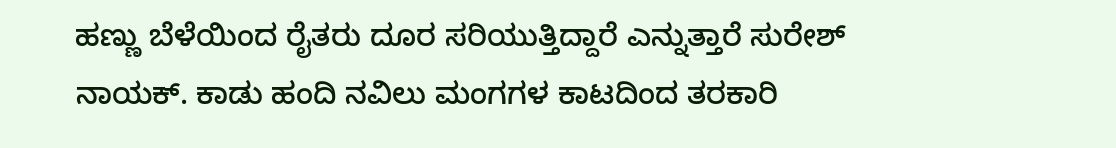ಹಣ್ಣು ಬೆಳೆಯಿಂದ ರೈತರು ದೂರ ಸರಿಯುತ್ತಿದ್ದಾರೆ ಎನ್ನುತ್ತಾರೆ ಸುರೇಶ್‌ ನಾಯಕ್‌. ಕಾಡು ಹಂದಿ ನವಿಲು ಮಂಗಗಳ ಕಾಟದಿಂದ ತರಕಾರಿ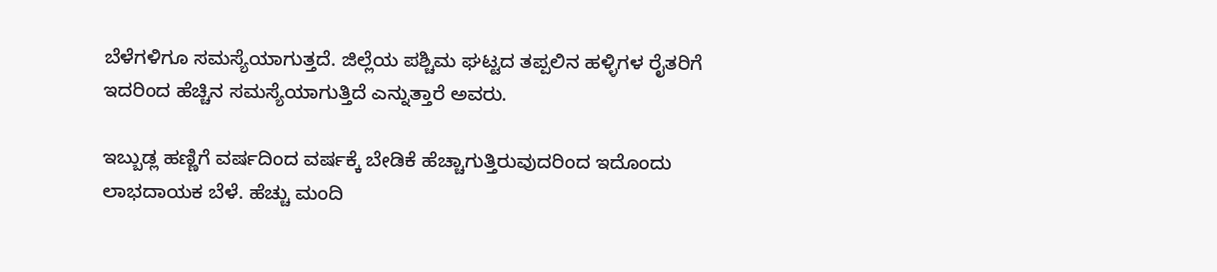ಬೆಳೆಗಳಿಗೂ ಸಮಸ್ಯೆಯಾಗುತ್ತದೆ. ಜಿಲ್ಲೆಯ ಪಶ್ಚಿಮ ಘಟ್ಟದ ತಪ್ಪಲಿನ ಹಳ್ಳಿಗಳ ರೈತರಿಗೆ ಇದರಿಂದ ಹೆಚ್ಚಿನ ಸಮಸ್ಯೆಯಾಗುತ್ತಿದೆ ಎನ್ನುತ್ತಾರೆ ಅವರು.

ಇಬ್ಬುಡ್ಲ ಹಣ್ಣಿಗೆ ವರ್ಷದಿಂದ ವರ್ಷಕ್ಕೆ ಬೇಡಿಕೆ ಹೆಚ್ಚಾಗುತ್ತಿರುವುದರಿಂದ ಇದೊಂದು ಲಾಭದಾಯಕ ಬೆಳೆ. ಹೆಚ್ಚು ಮಂದಿ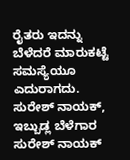ರೈತರು ಇದನ್ನು ಬೆಳೆದರೆ ಮಾರುಕಟ್ಟೆ ಸಮಸ್ಯೆಯೂ ಎದುರಾಗದು.
ಸುರೇಶ್‌ ನಾಯಕ್‌, ಇಬ್ಬುಡ್ಲ ಬೆಳೆಗಾರ
ಸುರೇಶ್ ನಾಯಕ್‌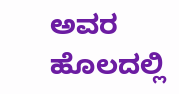ಅವರ ಹೊಲದಲ್ಲಿ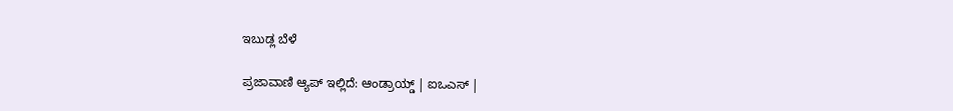ಇಬುಡ್ಲ ಬೆಳೆ

ಪ್ರಜಾವಾಣಿ ಆ್ಯಪ್ ಇಲ್ಲಿದೆ: ಆಂಡ್ರಾಯ್ಡ್ | ಐಒಎಸ್ |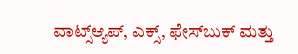ವಾಟ್ಸ್ಆ್ಯಪ್, ಎಕ್ಸ್, ಫೇಸ್‌ಬುಕ್ ಮತ್ತು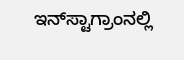ಇನ್‌ಸ್ಟಾಗ್ರಾಂನಲ್ಲಿ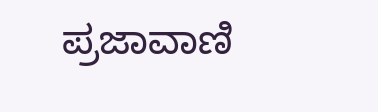ಪ್ರಜಾವಾಣಿ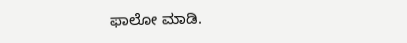ಫಾಲೋ ಮಾಡಿ.